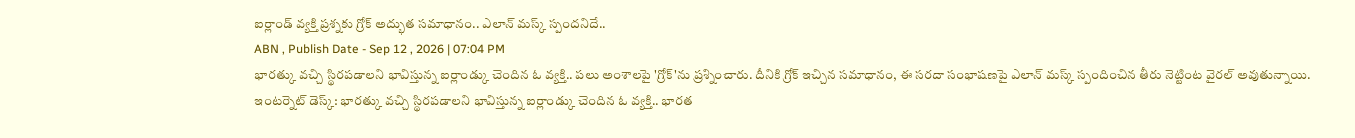ఐర్లాండ్ వ్యక్తి ప్రశ్నకు గ్రోక్ అద్భుత సమాధానం.. ఎలాన్ మస్క్ స్పందనిదే..
ABN , Publish Date - Sep 12 , 2026 | 07:04 PM
భారత్కు వచ్చి స్థిరపడాలని భావిస్తున్న ఐర్లాండ్కు చెందిన ఓ వ్యక్తి.. పలు అంశాలపై 'గ్రోక్'ను ప్రశ్నించారు. దీనికి గ్రోక్ ఇచ్చిన సమాధానం, ఈ సరదా సంభాషణపై ఎలాన్ మస్క్ స్పందించిన తీరు నెట్టింట వైరల్ అవుతున్నాయి.
ఇంటర్నెట్ డెస్క్: భారత్కు వచ్చి స్థిరపడాలని భావిస్తున్న ఐర్లాండ్కు చెందిన ఓ వ్యక్తి.. భారత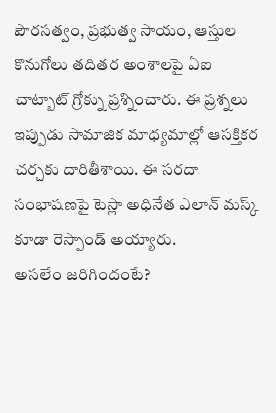పౌరసత్వం, ప్రభుత్వ సాయం, ఆస్తుల కొనుగోలు తదితర అంశాలపై ఏఐ చాట్బాట్ గ్రోక్ను ప్రశ్నించారు. ఈ ప్రశ్నలు ఇప్పుడు సామాజిక మాధ్యమాల్లో ఆసక్తికర చర్చకు దారితీశాయి. ఈ సరదా సంభాషణపై టెస్లా అధినేత ఎలాన్ మస్క్ కూడా రెస్పాండ్ అయ్యారు.
అసలేం జరిగిందంటే?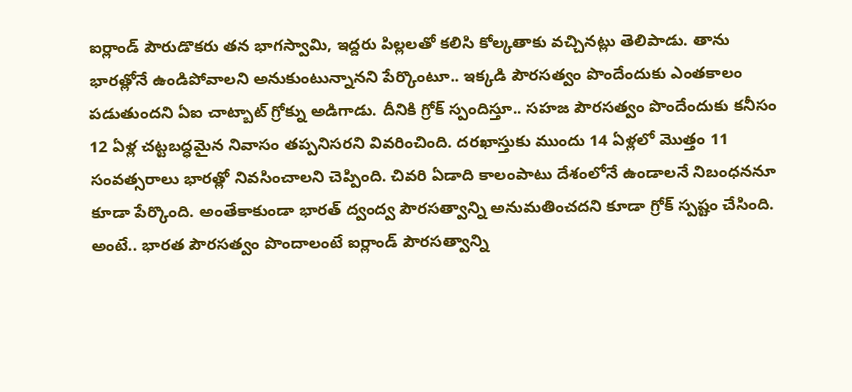ఐర్లాండ్ పౌరుడొకరు తన భాగస్వామి, ఇద్దరు పిల్లలతో కలిసి కోల్కతాకు వచ్చినట్లు తెలిపాడు. తాను భారత్లోనే ఉండిపోవాలని అనుకుంటున్నానని పేర్కొంటూ.. ఇక్కడి పౌరసత్వం పొందేందుకు ఎంతకాలం పడుతుందని ఏఐ చాట్బాట్ గ్రోక్ను అడిగాడు. దీనికి గ్రోక్ స్పందిస్తూ.. సహజ పౌరసత్వం పొందేందుకు కనీసం 12 ఏళ్ల చట్టబద్ధమైన నివాసం తప్పనిసరని వివరించింది. దరఖాస్తుకు ముందు 14 ఏళ్లలో మొత్తం 11 సంవత్సరాలు భారత్లో నివసించాలని చెప్పింది. చివరి ఏడాది కాలంపాటు దేశంలోనే ఉండాలనే నిబంధననూ కూడా పేర్కొంది. అంతేకాకుండా భారత్ ద్వంద్వ పౌరసత్వాన్ని అనుమతించదని కూడా గ్రోక్ స్పష్టం చేసింది. అంటే.. భారత పౌరసత్వం పొందాలంటే ఐర్లాండ్ పౌరసత్వాన్ని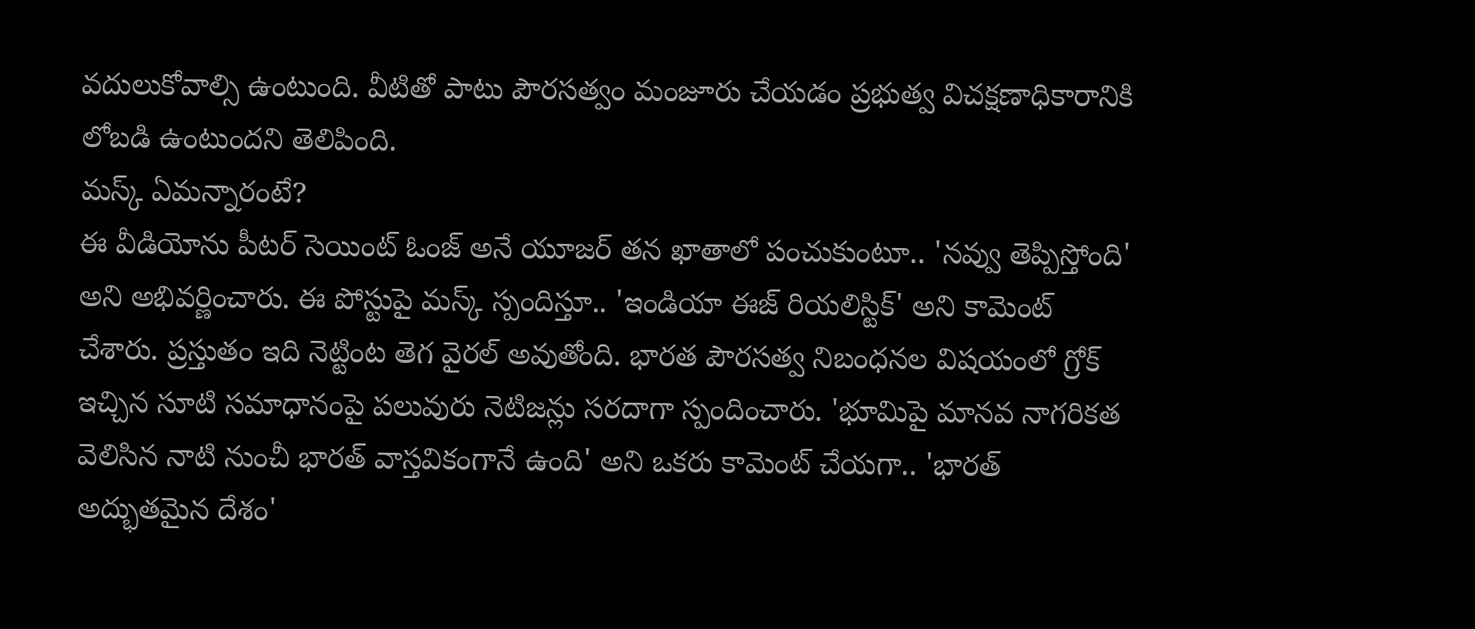వదులుకోవాల్సి ఉంటుంది. వీటితో పాటు పౌరసత్వం మంజూరు చేయడం ప్రభుత్వ విచక్షణాధికారానికి లోబడి ఉంటుందని తెలిపింది.
మస్క్ ఏమన్నారంటే?
ఈ వీడియోను పీటర్ సెయింట్ ఓంజ్ అనే యూజర్ తన ఖాతాలో పంచుకుంటూ.. 'నవ్వు తెప్పిస్తోంది' అని అభివర్ణించారు. ఈ పోస్టుపై మస్క్ స్పందిస్తూ.. 'ఇండియా ఈజ్ రియలిస్టిక్' అని కామెంట్ చేశారు. ప్రస్తుతం ఇది నెట్టింట తెగ వైరల్ అవుతోంది. భారత పౌరసత్వ నిబంధనల విషయంలో గ్రోక్ ఇచ్చిన సూటి సమాధానంపై పలువురు నెటిజన్లు సరదాగా స్పందించారు. 'భూమిపై మానవ నాగరికత వెలిసిన నాటి నుంచీ భారత్ వాస్తవికంగానే ఉంది' అని ఒకరు కామెంట్ చేయగా.. 'భారత్ అద్భుతమైన దేశం'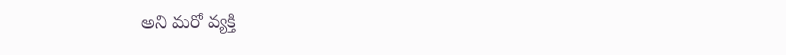అని మరో వ్యక్తి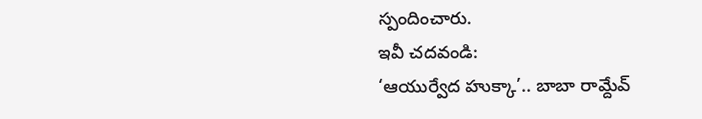స్పందించారు.
ఇవీ చదవండి:
‘ఆయుర్వేద హుక్కా’.. బాబా రామ్దేవ్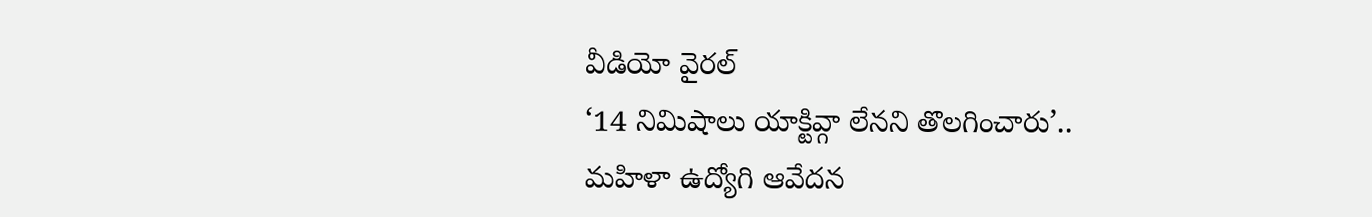వీడియో వైరల్
‘14 నిమిషాలు యాక్టివ్గా లేనని తొలగించారు’.. మహిళా ఉద్యోగి ఆవేదన